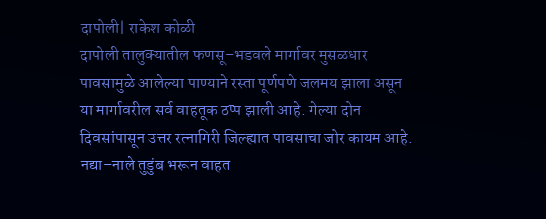दापोली| राकेश कोळी
दापोली तालुक्यातील फणसू–भडवले मार्गावर मुसळधार पावसामुळे आलेल्या पाण्याने रस्ता पूर्णपणे जलमय झाला असून या मार्गावरील सर्व वाहतूक ठप्प झाली आहे. गेल्या दोन दिवसांपासून उत्तर रत्नागिरी जिल्ह्यात पावसाचा जोर कायम आहे. नद्या–नाले तुडुंब भरून वाहत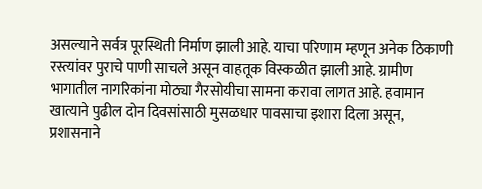असल्याने सर्वत्र पूरस्थिती निर्माण झाली आहे. याचा परिणाम म्हणून अनेक ठिकाणी रस्त्यांवर पुराचे पाणी साचले असून वाहतूक विस्कळीत झाली आहे. ग्रामीण भागातील नागरिकांना मोठ्या गैरसोयीचा सामना करावा लागत आहे. हवामान खात्याने पुढील दोन दिवसांसाठी मुसळधार पावसाचा इशारा दिला असून, प्रशासनाने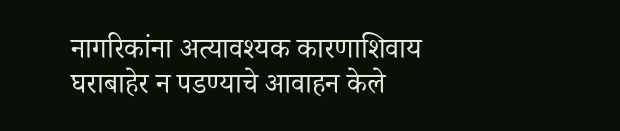नागरिकांना अत्यावश्यक कारणाशिवाय घराबाहेर न पडण्याचे आवाहन केले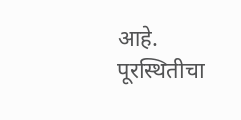आहे. पूरस्थितीचा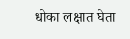धोका लक्षात घेता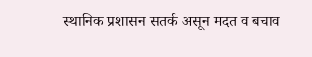स्थानिक प्रशासन सतर्क असून मदत व बचाव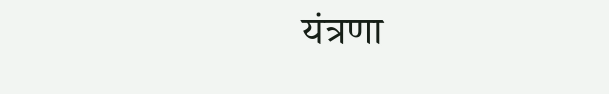यंत्रणा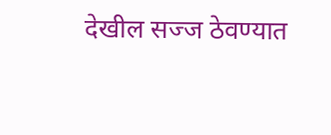देखील सज्ज ठेवण्यात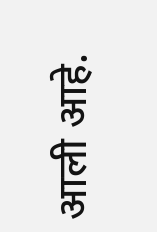आली आहे.